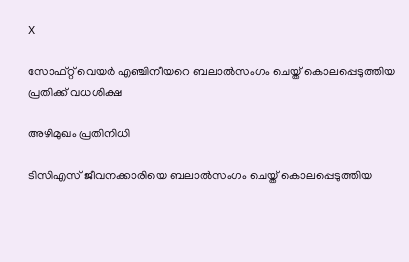X

സോഫ്റ്റ് വെയര്‍ എഞ്ചിനീയറെ ബലാല്‍സംഗം ചെയ്ത് കൊലപ്പെടുത്തിയ പ്രതിക്ക് വധശിക്ഷ

അഴിമുഖം പ്രതിനിധി

ടിസിഎസ് ജീവനക്കാരിയെ ബലാല്‍സംഗം ചെയ്ത് കൊലപ്പെടുത്തിയ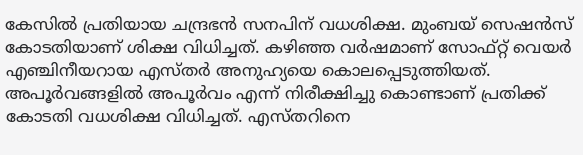കേസില്‍ പ്രതിയായ ചന്ദ്രഭന്‍ സനപിന് വധശിക്ഷ. മുംബയ് സെഷന്‍സ് കോടതിയാണ് ശിക്ഷ വിധിച്ചത്. കഴിഞ്ഞ വര്‍ഷമാണ് സോഫ്റ്റ് വെയര്‍ എഞ്ചിനീയറായ എസ്തര്‍ അനുഹ്യയെ കൊലപ്പെടുത്തിയത്. അപൂര്‍വങ്ങളില്‍ അപൂര്‍വം എന്ന് നിരീക്ഷിച്ചു കൊണ്ടാണ് പ്രതിക്ക് കോടതി വധശിക്ഷ വിധിച്ചത്. എസ്തറിനെ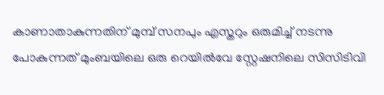കാണാതാകുന്നതിന് മുമ്പ് സനപും എസ്തറും ഒരുമിച്ച് നടന്നു പോകുന്നത് മുംബയിലെ ഒരു റെയില്‍വേ സ്റ്റേഷനിലെ സിസിടിവി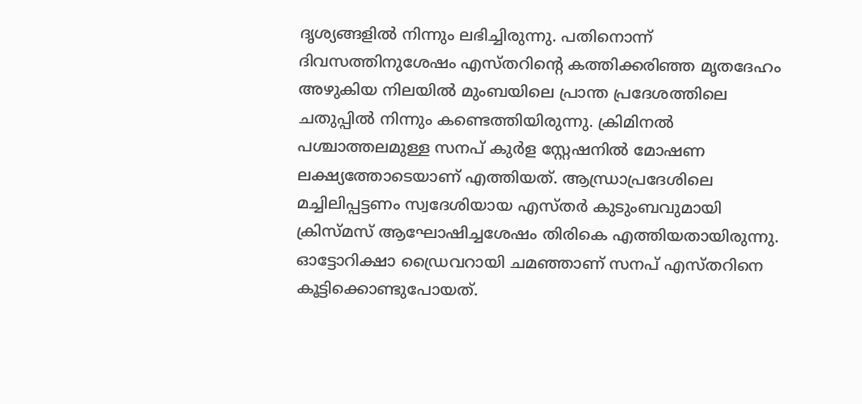ദൃശ്യങ്ങളില്‍ നിന്നും ലഭിച്ചിരുന്നു. പതിനൊന്ന് ദിവസത്തിനുശേഷം എസ്തറിന്റെ കത്തിക്കരിഞ്ഞ മൃതദേഹം അഴുകിയ നിലയില്‍ മുംബയിലെ പ്രാന്ത പ്രദേശത്തിലെ ചതുപ്പില്‍ നിന്നും കണ്ടെത്തിയിരുന്നു. ക്രിമിനല്‍ പശ്ചാത്തലമുള്ള സനപ് കുര്‍ള സ്റ്റേഷനില്‍ മോഷണ ലക്ഷ്യത്തോടെയാണ് എത്തിയത്. ആന്ധ്രാപ്രദേശിലെ മച്ചിലിപ്പട്ടണം സ്വദേശിയായ എസ്തര്‍ കുടുംബവുമായി ക്രിസ്മസ് ആഘോഷിച്ചശേഷം തിരികെ എത്തിയതായിരുന്നു. ഓട്ടോറിക്ഷാ ഡ്രൈവറായി ചമഞ്ഞാണ് സനപ് എസ്തറിനെ കൂട്ടിക്കൊണ്ടുപോയത്.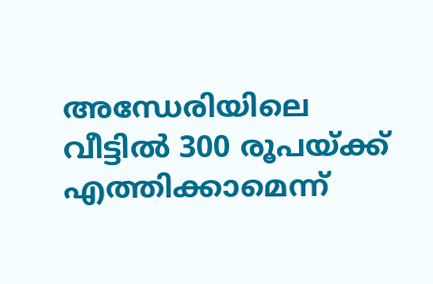അന്ധേരിയിലെ വീട്ടില്‍ 300 രൂപയ്ക്ക് എത്തിക്കാമെന്ന്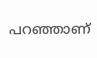പറഞ്ഞാണ്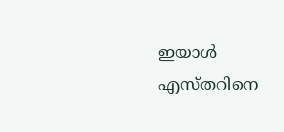ഇയാള്‍ എസ്തറിനെ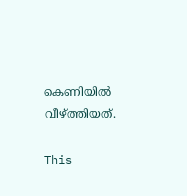കെണിയില്‍ വീഴ്ത്തിയത്.

This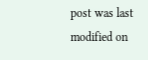post was last modified on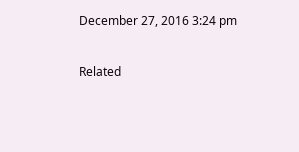December 27, 2016 3:24 pm

Related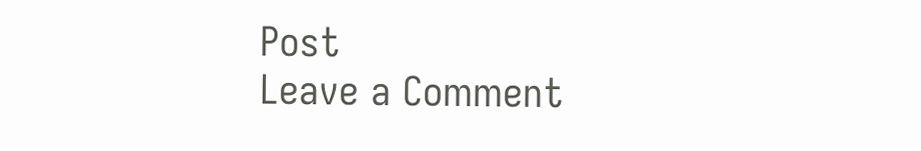Post
Leave a Comment